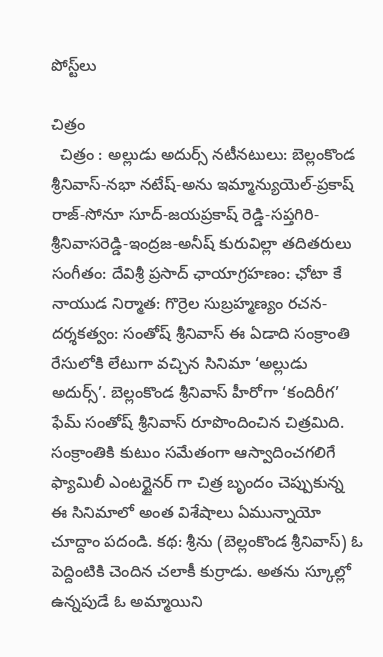పోస్ట్‌లు

చిత్రం
  చిత్రం : అల్లుడు అదుర్స్ నటీనటులు: బెల్లంకొండ శ్రీనివాస్-నభా నటేష్-అను ఇమ్మాన్యుయెల్-ప్రకాష్ రాజ్-సోనూ సూద్-జయప్రకాష్ రెడ్డి-సప్తగిరి-శ్రీనివాసరెడ్డి-ఇంద్రజ-అనీష్ కురువిల్లా తదితరులు సంగీతం: దేవిశ్రీ ప్రసాద్ ఛాయాగ్రహణం: ఛోటా కే నాయుడ నిర్మాత: గొర్రెల సుబ్రహ్మణ్యం రచన-దర్శకత్వం: సంతోష్ శ్రీనివాస్ ఈ ఏడాది సంక్రాంతి రేసులోకి లేటుగా వచ్చిన సినిమా ‘అల్లుడు అదుర్స్’. బెల్లంకొండ శ్రీనివాస్ హీరోగా ‘కందిరీగ’ ఫేమ్ సంతోష్ శ్రీనివాస్ రూపొందించిన చిత్రమిది. సంక్రాంతికి కుటుం సమేతంగా ఆస్వాదించగలిగే ఫ్యామిలీ ఎంటర్టైనర్ గా చిత్ర బృందం చెప్పుకున్న ఈ సినిమాలో అంత విశేషాలు ఏమున్నాయో చూద్దాం పదండి. కథ: శ్రీను (బెల్లంకొండ శ్రీనివాస్) ఓ పెద్దింటికి చెందిన చలాకీ కుర్రాడు. అతను స్కూల్లో ఉన్నపుడే ఓ అమ్మాయిని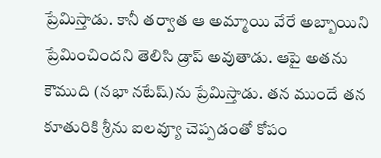ప్రేమిస్తాడు. కానీ తర్వాత ఆ అమ్మాయి వేరే అబ్బాయిని ప్రేమించిందని తెలిసి డ్రాప్ అవుతాడు. ఆపై అతను కౌముది (నభా నటేష్)ను ప్రేమిస్తాడు. తన ముందే తన కూతురికి శ్రీను ఐలవ్యూ చెప్పడంతో కోపం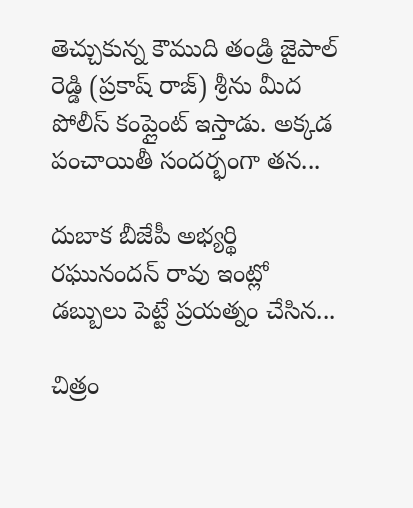తెచ్చుకున్న కౌముది తండ్రి జైపాల్ రెడ్డి (ప్రకాష్ రాజ్) శ్రీను మీద పోలీస్ కంప్లైంట్ ఇస్తాడు. అక్కడ పంచాయితీ సందర్భంగా తన...

దుబాక బీజేపీ అభ్యర్థి రఘునందన్ రావు ఇంట్లో డబ్బులు పెట్టే ప్రయత్నం చేసిన...

చిత్రం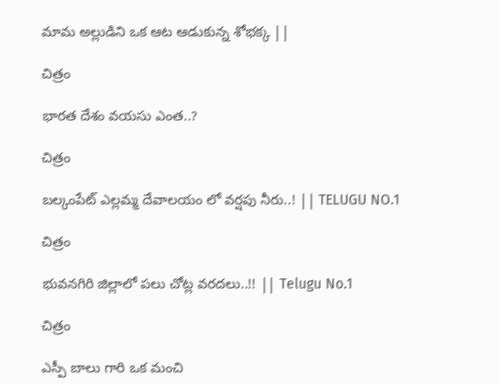మామ అల్లుడిని ఒక ఆట ఆడుకున్న శోభక్క ||

చిత్రం

భారత దేశం వయసు ఎంత..?

చిత్రం

బల్కంపేట్ ఎల్లమ్మ దేవాలయం లో వర్షపు నీరు..! || TELUGU NO.1

చిత్రం

భువనగిరి జిల్లాలో పలు చోట్ల వరదలు..!! || Telugu No.1

చిత్రం

ఎస్పీ బాలు గారి ఒక మంచి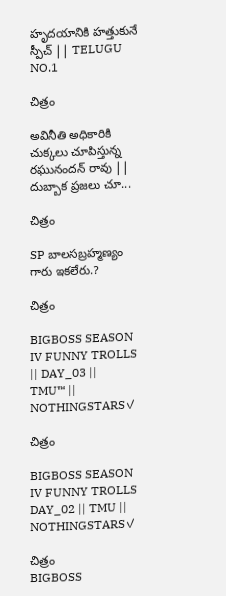హృదయానికి హత్తుకునే స్పీచ్ || TELUGU NO.1

చిత్రం

అవినీతి అధికారికి చుక్కలు చూపిస్తున్న రఘునందన్ రావు || దుబ్బాక ప్రజలు చూ...

చిత్రం

SP బాలసబ్రహ్మణ్యం గారు ఇకలేరు.?

చిత్రం

BIGBOSS SEASON IV FUNNY TROLLS || DAY_03 || TMU™ || NOTHINGSTARS✓

చిత్రం

BIGBOSS SEASON IV FUNNY TROLLS DAY_02 || TMU || NOTHINGSTARS✓

చిత్రం
BIGBOSS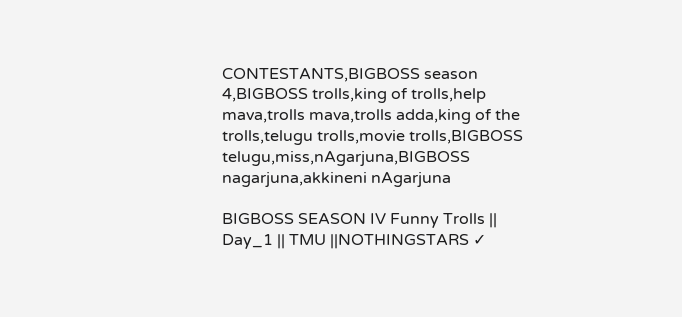CONTESTANTS,BIGBOSS season 4,BIGBOSS trolls,king of trolls,help mava,trolls mava,trolls adda,king of the trolls,telugu trolls,movie trolls,BIGBOSS telugu,miss,nAgarjuna,BIGBOSS nagarjuna,akkineni nAgarjuna

BIGBOSS SEASON IV Funny Trolls || Day_1 || TMU ||NOTHINGSTARS ✓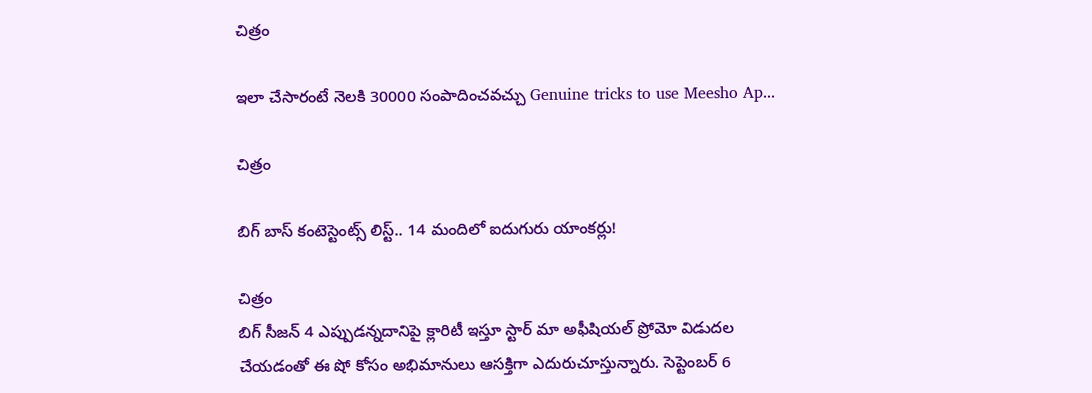చిత్రం

ఇలా చేసారంటే నెలకి 30000 సంపాదించవచ్చు Genuine tricks to use Meesho Ap...

చిత్రం

బిగ్ బాస్ కంటెస్టెంట్స్ లిస్ట్.. 14 మందిలో ఐదుగురు యాంకర్లు!

చిత్రం
బిగ్ సీజన్ 4 ఎప్పుడన్నదానిపై క్లారిటీ ఇస్తూ స్టార్ మా అఫీషియల్ ప్రోమో విడుదల చేయడంతో ఈ షో కోసం అభిమానులు ఆసక్తిగా ఎదురుచూస్తున్నారు. సెప్టెంబర్ 6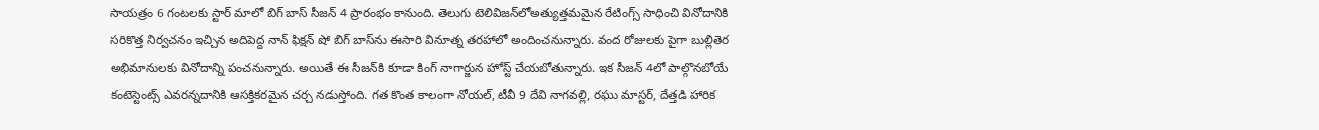సాయత్రం 6 గంటలకు స్టార్ మాలో బిగ్ బాస్ సీజన్ 4 ప్రారంభం కానుంది. తెలుగు టెలివిజన్‌లోఅత్యుత్తమమైన రేటింగ్స్ సాధించి వినోదానికి సరికొత్త నిర్వచనం ఇచ్చిన అదిపెద్ద నాన్ ఫిక్షన్ షో బిగ్ బాస్‌ను ఈసారి వినూత్న తరహాలో అందించనున్నారు. వంద రోజులకు పైగా బుల్లితెర అభిమానులకు వినోదాన్ని పంచనున్నారు. అయితే ఈ సీజన్‌కి కూడా కింగ్ నాగార్జున హోస్ట్ చేయబోతున్నారు. ఇక సీజన్ 4లో పాల్గొనబోయే కంటెస్టెంట్స్ ఎవరన్నదానికి ఆసక్తికరమైన చర్చ నడుస్తోంది. గత కొంత కాలంగా నోయల్, టీవీ 9 దేవి నాగవల్లి, రఘు మాస్టర్, దేత్తడి హారిక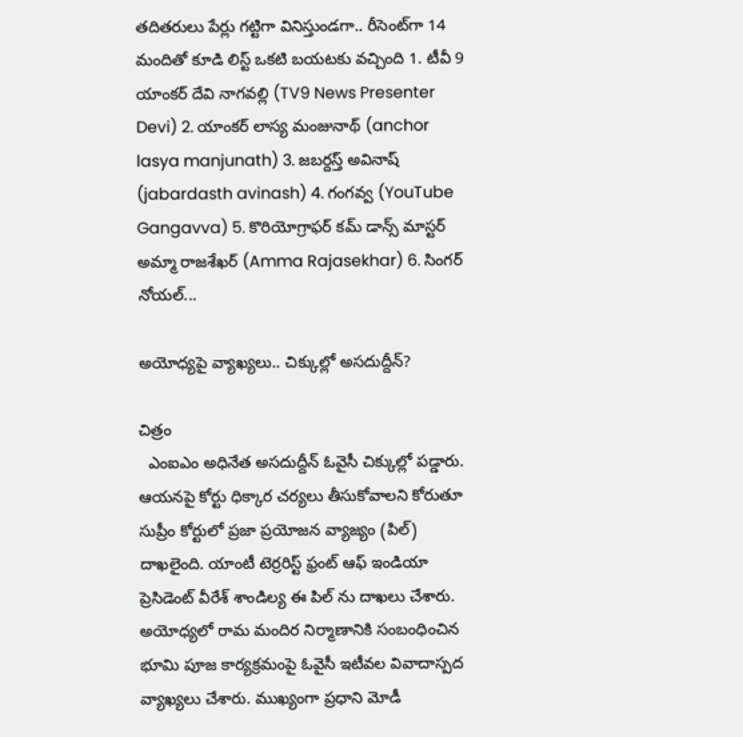తదితరులు పేర్లు గట్టిగా వినిస్తుండగా.. రీసెంట్‌గా 14 మందితో కూడి లిస్ట్ ఒకటి బయటకు వచ్చింది 1. టీవీ 9 యాంకర్ దేవి నాగవల్లి (TV9 News Presenter Devi) 2. యాంకర్ లాస్య మంజునాథ్ (anchor lasya manjunath) 3. జబర్దస్త్ అవినాష్ (jabardasth avinash) 4. గంగవ్వ (YouTube Gangavva) 5. కొరియోగ్రాఫర్ కమ్ డాన్స్ మాస్టర్ అమ్మా రాజశేఖర్ (Amma Rajasekhar) 6. సింగర్ నోయల్...

అయోధ్యపై వ్యాఖ్యలు.. చిక్కుల్లో అసదుద్దీన్?

చిత్రం
  ఎంఐఎం అధినేత అసదుద్దీన్ ఓవైసీ చిక్కుల్లో పడ్డారు. ఆయనపై కోర్టు ధిక్కార చర్యలు తీసుకోవాలని కోరుతూ సుప్రీం కోర్టులో ప్రజా ప్రయోజన వ్యాజ్యం (పిల్) దాఖలైంది. యాంటీ టెర్రరిస్ట్ ఫ్రంట్ ఆఫ్ ఇండియా ప్రెసిడెంట్ వీరేశ్ శాండిల్య ఈ పిల్ ను దాఖలు చేశారు. అయోధ్యలో రామ మందిర నిర్మాణానికి సంబంధించిన భూమి పూజ కార్యక్రమంపై ఓవైసీ ఇటీవల వివాదాస్పద వ్యాఖ్యలు చేశారు. ముఖ్యంగా ప్రధాని మోడీ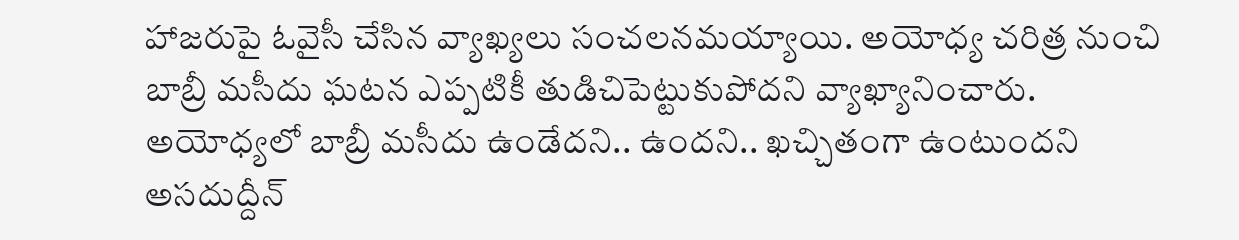హాజరుపై ఓవైసీ చేసిన వ్యాఖ్యలు సంచలనమయ్యాయి. అయోధ్య చరిత్ర నుంచి బాబ్రీ మసీదు ఘటన ఎప్పటికీ తుడిచిపెట్టుకుపోదని వ్యాఖ్యానించారు. అయోధ్యలో బాబ్రీ మసీదు ఉండేదని.. ఉందని.. ఖచ్చితంగా ఉంటుందని అసదుద్దీన్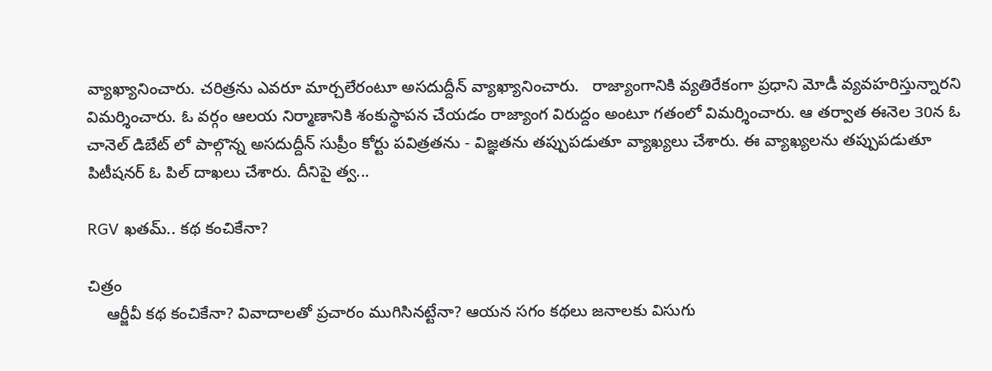వ్యాఖ్యానించారు. చరిత్రను ఎవరూ మార్చలేరంటూ అసదుద్దీన్ వ్యాఖ్యానించారు.   రాజ్యాంగానికి వ్యతిరేకంగా ప్రధాని మోడీ వ్యవహరిస్తున్నారని విమర్శించారు. ఓ వర్గం ఆలయ నిర్మాణానికి శంకుస్థాపన చేయడం రాజ్యాంగ విరుద్దం అంటూ గతంలో విమర్శించారు. ఆ తర్వాత ఈనెల 30న ఓ చానెల్ డిబేట్ లో పాల్గొన్న అసదుద్దీన్ సుప్రీం కోర్టు పవిత్రతను - విజ్ఞతను తప్పుపడుతూ వ్యాఖ్యలు చేశారు. ఈ వ్యాఖ్యలను తప్పుపడుతూ పిటీషనర్ ఓ పిల్ దాఖలు చేశారు. దీనిపై త్వ...

RGV ఖతమ్.. కథ కంచికేనా?

చిత్రం
    ఆర్జీవీ కథ కంచికేనా? వివాదాలతో ప్రచారం ముగిసినట్టేనా? ఆయన సగం కథలు జనాలకు విసుగు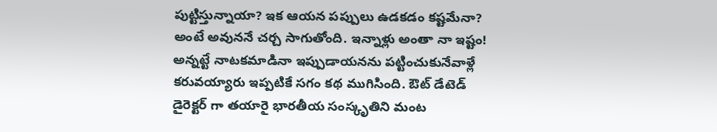పుట్టిస్తున్నాయా? ఇక ఆయన పప్పులు ఉడకడం కష్టమేనా? అంటే అవుననే చర్చ సాగుతోంది. ఇన్నాళ్లు అంతా నా ఇష్టం! అన్నట్టే నాటకమాడినా ఇప్పుడాయనను పట్టించుకునేవాళ్లే కరువయ్యారు ఇప్పటికే సగం కథ ముగిసింది. ఔట్ డేటెడ్ డైరెక్టర్ గా తయారై భారతీయ సంస్కృతిని మంట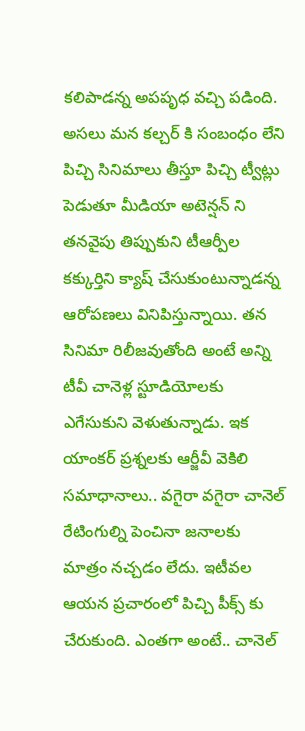కలిపాడన్న అపపృధ వచ్చి పడింది. అసలు మన కల్చర్ కి సంబంధం లేని పిచ్చి సినిమాలు తీస్తూ పిచ్చి ట్వీట్లు పెడుతూ మీడియా అటెన్షన్ ని తనవైపు తిప్పుకుని టీఆర్పీల కక్కుర్తిని క్యాష్ చేసుకుంటున్నాడన్న ఆరోపణలు వినిపిస్తున్నాయి. తన సినిమా రిలీజవుతోంది అంటే అన్ని టీవీ చానెళ్ల స్టూడియోలకు ఎగేసుకుని వెళుతున్నాడు. ఇక యాంకర్ ప్రశ్నలకు ఆర్జీవీ వెకిలి సమాధానాలు.. వగైరా వగైరా చానెల్ రేటింగుల్ని పెంచినా జనాలకు మాత్రం నచ్చడం లేదు. ఇటీవల ఆయన ప్రచారంలో పిచ్చి పీక్స్ కు చేరుకుంది. ఎంతగా అంటే.. చానెల్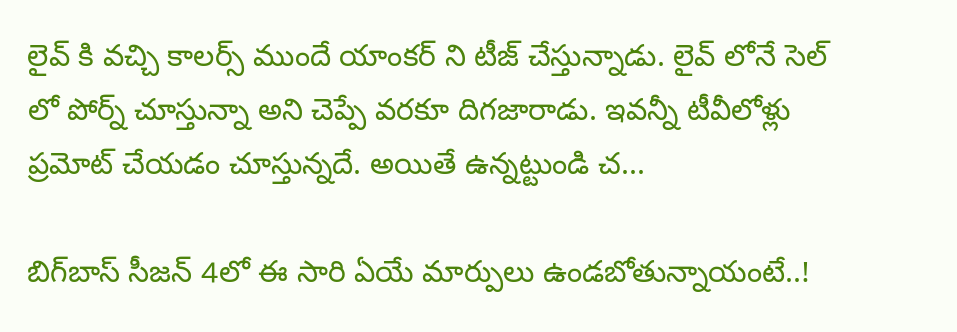లైవ్ కి వచ్చి కాలర్స్ ముందే యాంకర్ ని టీజ్ చేస్తున్నాడు. లైవ్ లోనే సెల్ లో పోర్న్ చూస్తున్నా అని చెప్పే వరకూ దిగజారాడు. ఇవన్నీ టీవీలోళ్లు ప్రమోట్ చేయడం చూస్తున్నదే. అయితే ఉన్నట్టుండి చ...

బిగ్‌బాస్ సీజన్ 4లో ఈ సారి ఏయే మార్పులు ఉండబోతున్నాయంటే..!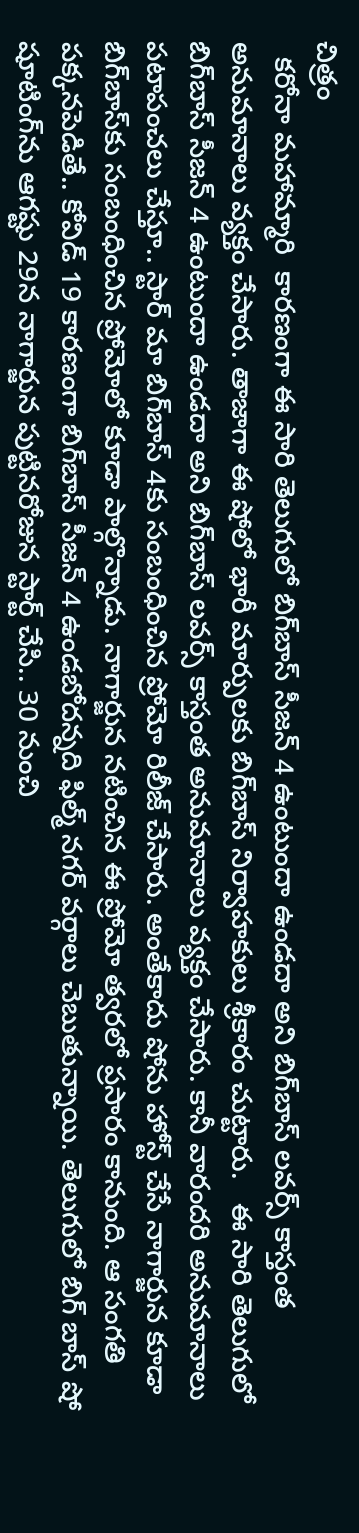చిత్రం
  కరోనా మహామ్మారి  కారణంగా ఈ సారి తెలుగులో బిగ్‌బాస్ సీజన్ 4 ఉంటుందా ఉండదా అని బిగ్‌బాస్ లవర్స్ కాస్తంత అనుమానాలు వ్యక్తం చేసారు. తాజాగా ఈ షోలో భారీ మార్పులకు బిగ్‌బాస్ నిర్వాహకులు శ్రీకారం చుట్టారు.   ఈ సారి తెలుగులో బిగ్‌బాస్ సీజన్ 4 ఉంటుందా ఉండదా అని బిగ్‌బాస్ లవర్స్ కాస్తంత అనుమానాలు వ్యక్తం చేసారు. కానీ వారందరి అనుమానాలు పటాపంచలు చేస్తూ.. స్టార్ మా బిగ్‌బాస్ 4కు సంబంధించిన ప్రోమో రిలీజ్ చేసారు. అంతేకాదు షోను హోస్ట్ చేసే నాగార్జున కూడా బిగ్‌బాస్‌కు సంబంధించిన ప్రోమోలో కూడా పాల్గొన్నాడు. నాగార్జున నటించిన ఈ ప్రోమో త్వరలో ప్రసారం కానుంది. ఆ సంగతి పక్కనపెడితే.. కోవిడ్ 19 కారణంగా బిగ్‌బాస్ సీజన్ 4 ఉండబోదన్నది ఫిల్మ్ నగర్ వర్గాలు చెబుతున్నాయి. తెలుగులో బిగ్ బాస్ షో షూటింగ్‌ను ఆగష్టు 29న నాగార్జున పుట్టినరోజున స్టార్ట్ చేసి.. 30 నుంచి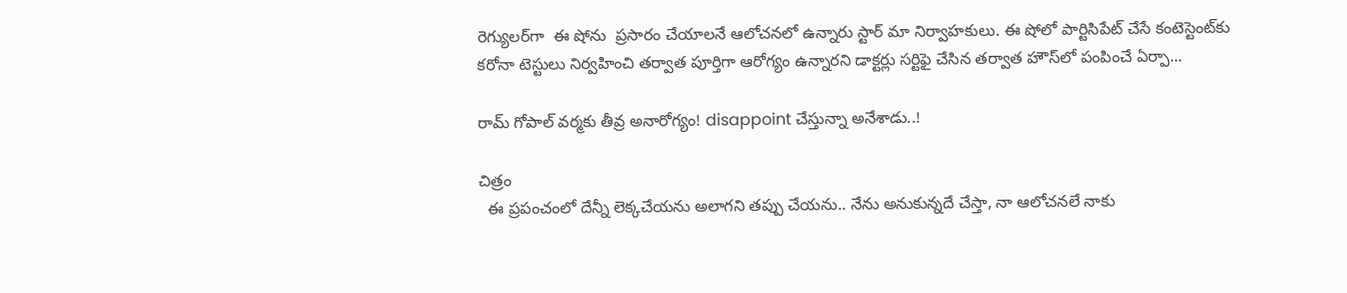రెగ్యులర్‌గా  ఈ షోను  ప్రసారం చేయాలనే ఆలోచనలో ఉన్నారు స్టార్ మా నిర్వాహకులు. ఈ షోలో పార్టిసిపేట్ చేసే కంటెస్టెంట్‌కు కరోనా టెస్టులు నిర్వహించి తర్వాత పూర్తిగా ఆరోగ్యం ఉన్నారని డాక్టర్లు సర్టిఫై చేసిన తర్వాత హౌస్‌లో పంపించే ఏర్పా...

రామ్ గోపాల్ వర్మకు తీవ్ర అనారోగ్యం! disappoint చేస్తున్నా అనేశాడు..!

చిత్రం
  ఈ ప్రపంచంలో దేన్నీ లెక్కచేయను అలాగని తప్పు చేయను.. నేను అనుకున్నదే చేస్తా, నా ఆలోచనలే నాకు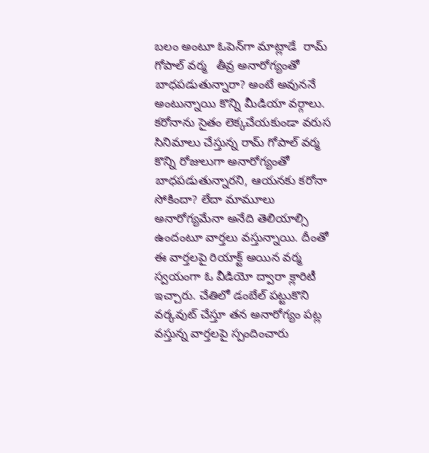బలం అంటూ ఓపెన్‌గా మాట్లాడే  రామ్ గోపాల్ వర్మ   తీవ్ర అనారోగ్యంతో బాధపడుతున్నారా? అంటే అవుననే అంటున్నాయి కొన్ని మీడియా వర్గాలు. కరోనాను సైతం లెక్కచేయకుండా వరుస సినిమాలు చేస్తున్న రామ్ గోపాల్ వర్మ కొన్ని రోజులుగా అనారోగ్యంతో బాధపడుతున్నారని, ఆయనకు కరోనా సోకిందా? లేదా మామూలు అనారోగ్యమేనా అనేది తెలియాల్సి ఉందంటూ వార్తలు వస్తున్నాయి. దీంతో ఈ వార్తలపై రియాక్ట్ అయిన వర్మ స్వయంగా ఓ వీడియో ద్వారా క్లారిటీ ఇచ్చారు. చేతిలో డంబేల్ పట్టుకొని వర్కవుట్ చేస్తూ తన అనారోగ్యం పట్ల వస్తున్న వార్తలపై స్పందించారు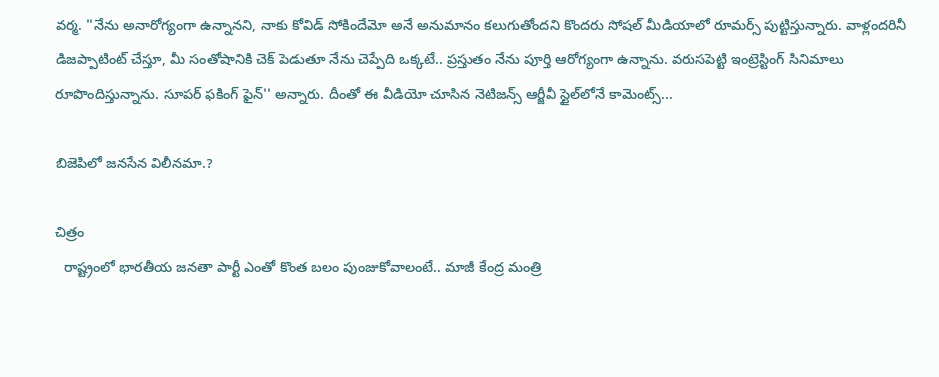వర్మ. ''నేను అనారోగ్యంగా ఉన్నానని, నాకు కోవిడ్ సోకిందేమో అనే అనుమానం కలుగుతోందని కొందరు సోషల్ మీడియాలో రూమర్స్ పుట్టిస్తున్నారు. వాళ్లందరినీ డిజప్పాటింట్ చేస్తూ, మీ సంతోషానికి చెక్ పెడుతూ నేను చెప్పేది ఒక్కటే.. ప్రస్తుతం నేను పూర్తి ఆరోగ్యంగా ఉన్నాను. వరుసపెట్టి ఇంట్రెస్టింగ్ సినిమాలు రూపొందిస్తున్నాను. సూపర్ ఫకింగ్ ఫైన్'' అన్నారు. దీంతో ఈ వీడియో చూసిన నెటిజన్స్ ఆర్జీవీ స్టైల్‌లోనే కామెంట్స్...

బిజెపిలో జనసేన విలీనమా.?

చిత్రం
  రాష్ట్రంలో భారతీయ జనతా పార్టీ ఎంతో కొంత బలం పుంజుకోవాలంటే.. మాజీ కేంద్ర మంత్రి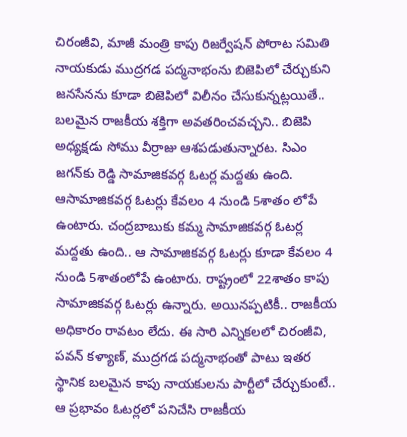చిరంజీవి, మాజీ మంత్రి కాపు రిజర్వేషన్‍ పోరాట సమితి నాయకుడు ముద్రగడ పద్మనాభంను బిజెపిలో చేర్చుకుని జనసేనను కూడా బిజెపిలో విలీనం చేసుకున్నట్లయితే.. బలమైన రాజకీయ శక్తిగా అవతరించవచ్చని.. బిజెపి అధ్యక్షడు సోము వీర్రాజు ఆశపడుతున్నారట. సిఎం జగన్‍కు రెడ్డి సామాజికవర్గ ఓటర్ల మద్దతు ఉంది. ఆసామాజికవర్గ ఓటర్లు కేవలం 4 నుండి 5శాతం లోపే ఉంటారు. చంద్రబాబుకు కమ్మ సామాజికవర్గ ఓటర్ల మద్దతు ఉంది.. ఆ సామాజికవర్గ ఓటర్లు కూడా కేవలం 4 నుండి 5శాతంలోపే ఉంటారు. రాష్ట్రంలో 22శాతం కాపు సామాజికవర్గ ఓటర్లు ఉన్నారు. అయినప్పటికీ.. రాజకీయ అధికారం రావటం లేదు. ఈ సారి ఎన్నికలలో చిరంజీవి, పవన్‍ కళ్యాణ్‍, ముద్రగడ పద్మనాభంతో పాటు ఇతర స్థానిక బలమైన కాపు నాయకులను పార్టీలో చేర్చుకుంటే.. ఆ ప్రభావం ఓటర్లలో పనిచేసి రాజకీయ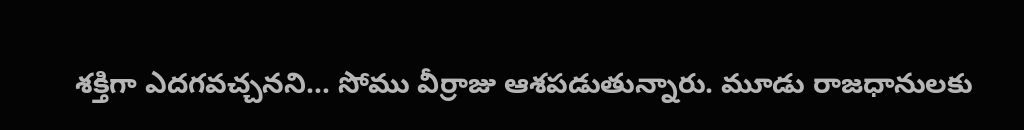శక్తిగా ఎదగవచ్చనని… సోము వీర్రాజు ఆశపడుతున్నారు. మూడు రాజధానులకు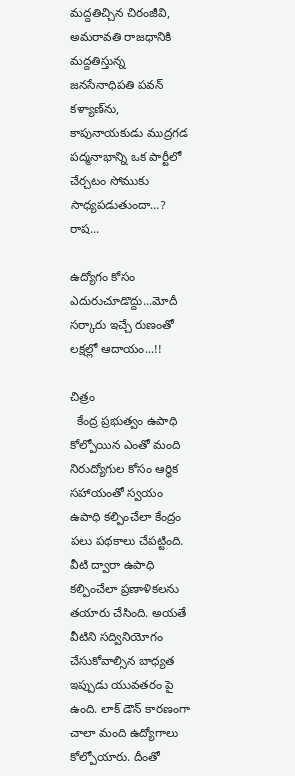మద్దతిచ్చిన చిరంజీవి, అమరావతి రాజధానికి మద్దతిస్తున్న జనసేనాధిపతి పవన్‍ కళ్యాణ్‍ను, కాపునాయకుడు ముద్రగడ పద్మనాభాన్ని ఒక పార్టీలో చేర్చటం సోముకు సాధ్యపడుతుందా…? రాష...

ఉద్యోగం కోసం ఎదురుచూడొద్దు...మోదీ సర్కారు ఇచ్చే రుణంతో లక్షల్లో ఆదాయం...!!

చిత్రం
  కేంద్ర ప్రభుత్వం ఉపాధి కోల్పోయిన ఎంతో మంది నిరుద్యోగుల కోసం ఆర్థిక సహాయంతో స్వయం ఉపాధి కల్పించేలా కేంద్రం పలు పథకాలు చేపట్టింది. వీటి ద్వారా ఉపాధి కల్పించేలా ప్రణాళికలను తయారు చేసింది. అయతే వీటిని సద్వినియోగం చేసుకోవాల్సిన బాధ్యత ఇప్పుడు యువతరం పై ఉంది. లాక్ డౌన్ కారణంగా చాలా మంది ఉద్యోగాలు కోల్పోయారు. దీంతో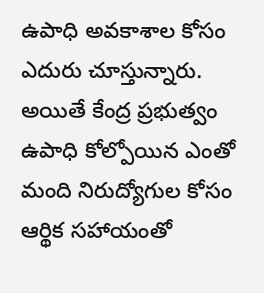ఉపాధి అవకాశాల కోసం ఎదురు చూస్తున్నారు. అయితే కేంద్ర ప్రభుత్వం ఉపాధి కోల్పోయిన ఎంతో మంది నిరుద్యోగుల కోసం ఆర్థిక సహాయంతో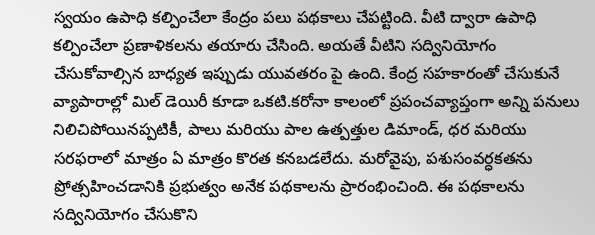స్వయం ఉపాధి కల్పించేలా కేంద్రం పలు పథకాలు చేపట్టింది. వీటి ద్వారా ఉపాధి కల్పించేలా ప్రణాళికలను తయారు చేసింది. అయతే వీటిని సద్వినియోగం చేసుకోవాల్సిన బాధ్యత ఇప్పుడు యువతరం పై ఉంది. కేంద్ర సహకారంతో చేసుకునే వ్యాపారాల్లో మిల్ డెయిరీ కూడా ఒకటి.కరోనా కాలంలో ప్రపంచవ్యాప్తంగా అన్ని పనులు నిలిచిపోయినప్పటికీ, పాలు మరియు పాల ఉత్పత్తుల డిమాండ్, ధర మరియు సరఫరాలో మాత్రం ఏ మాత్రం కొరత కనబడలేదు. మరోవైపు, పశుసంవర్ధకతను ప్రోత్సహించడానికి ప్రభుత్వం అనేక పథకాలను ప్రారంభించింది. ఈ పథకాలను సద్వినియోగం చేసుకొని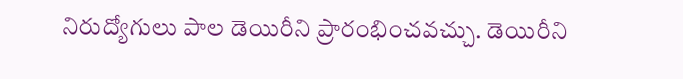నిరుద్యోగులు పాల డెయిరీని ప్రారంభించవచ్చు. డెయిరీని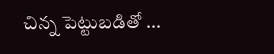చిన్న పెట్టుబడితో ...